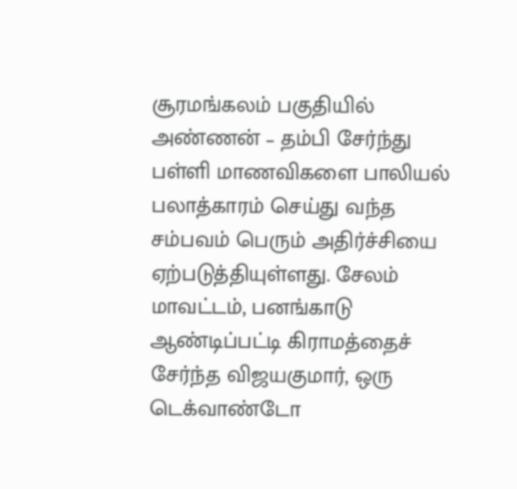சூரமங்கலம் பகுதியில் அண்ணன் – தம்பி சேர்ந்து பள்ளி மாணவிகளை பாலியல் பலாத்காரம் செய்து வந்த சம்பவம் பெரும் அதிர்ச்சியை ஏற்படுத்தியுள்ளது. சேலம் மாவட்டம், பனங்காடு ஆண்டிப்பட்டி கிராமத்தைச் சேர்ந்த விஜயகுமார், ஒரு டெக்வாண்டோ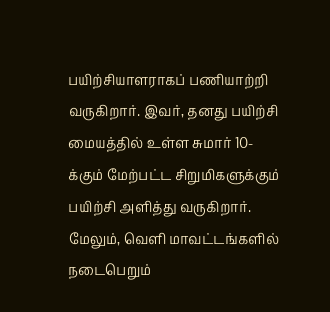பயிற்சியாளராகப் பணியாற்றி வருகிறார். இவர், தனது பயிற்சி மையத்தில் உள்ள சுமார் 10-க்கும் மேற்பட்ட சிறுமிகளுக்கும் பயிற்சி அளித்து வருகிறார். மேலும், வெளி மாவட்டங்களில் நடைபெறும்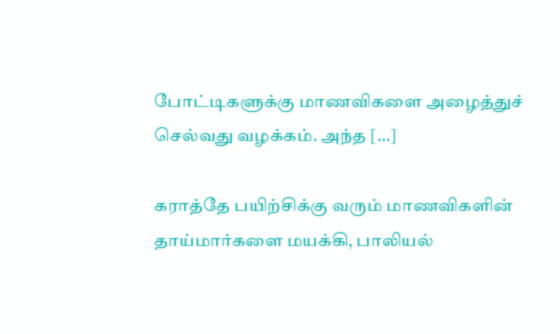போட்டிகளுக்கு மாணவிகளை அழைத்துச் செல்வது வழக்கம். அந்த […]

கராத்தே பயிற்சிக்கு வரும் மாணவிகளின் தாய்மார்களை மயக்கி, பாலியல்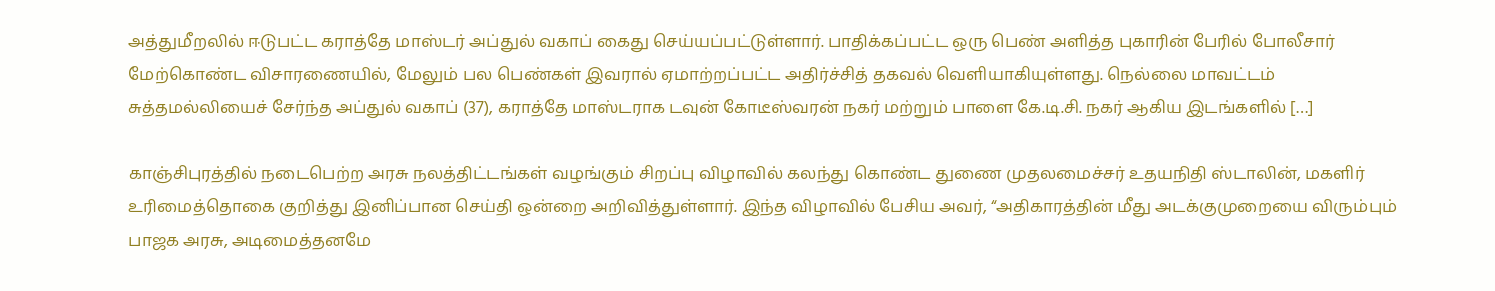அத்துமீறலில் ஈடுபட்ட கராத்தே மாஸ்டர் அப்துல் வகாப் கைது செய்யப்பட்டுள்ளார். பாதிக்கப்பட்ட ஒரு பெண் அளித்த புகாரின் பேரில் போலீசார் மேற்கொண்ட விசாரணையில், மேலும் பல பெண்கள் இவரால் ஏமாற்றப்பட்ட அதிர்ச்சித் தகவல் வெளியாகியுள்ளது. நெல்லை மாவட்டம் சுத்தமல்லியைச் சேர்ந்த அப்துல் வகாப் (37), கராத்தே மாஸ்டராக டவுன் கோடீஸ்வரன் நகர் மற்றும் பாளை கே.டி.சி. நகர் ஆகிய இடங்களில் […]

காஞ்சிபுரத்தில் நடைபெற்ற அரசு நலத்திட்டங்கள் வழங்கும் சிறப்பு விழாவில் கலந்து கொண்ட துணை முதலமைச்சர் உதயநிதி ஸ்டாலின், மகளிர் உரிமைத்தொகை குறித்து இனிப்பான செய்தி ஒன்றை அறிவித்துள்ளார். இந்த விழாவில் பேசிய அவர், “அதிகாரத்தின் மீது அடக்குமுறையை விரும்பும் பாஜக அரசு, அடிமைத்தனமே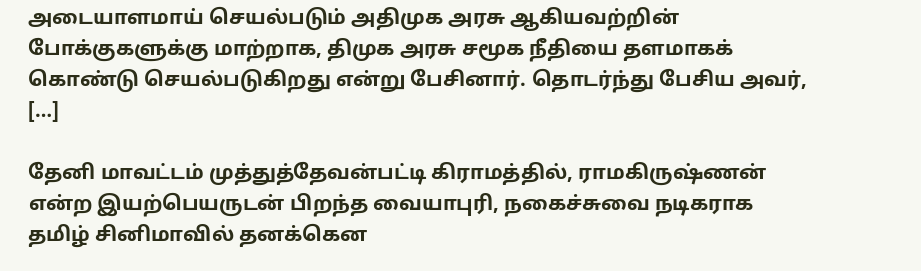அடையாளமாய் செயல்படும் அதிமுக அரசு ஆகியவற்றின் போக்குகளுக்கு மாற்றாக, திமுக அரசு சமூக நீதியை தளமாகக் கொண்டு செயல்படுகிறது என்று பேசினார். தொடர்ந்து பேசிய அவர், […]

தேனி மாவட்டம் முத்துத்தேவன்பட்டி கிராமத்தில், ராமகிருஷ்ணன் என்ற இயற்பெயருடன் பிறந்த வையாபுரி, நகைச்சுவை நடிகராக தமிழ் சினிமாவில் தனக்கென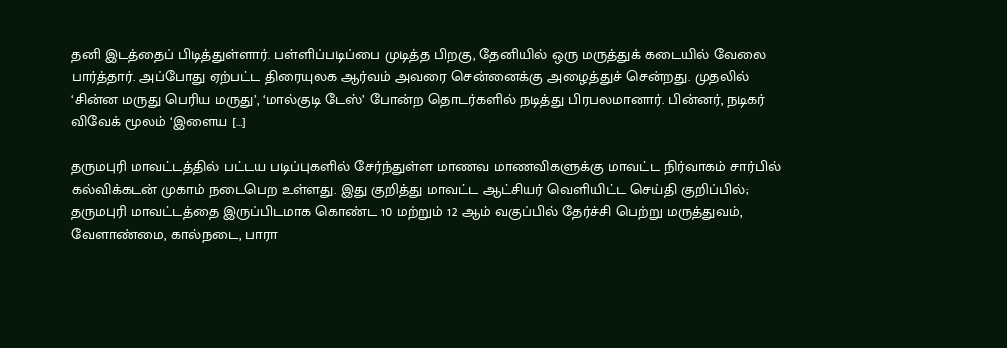தனி இடத்தைப் பிடித்துள்ளார். பள்ளிப்படிப்பை முடித்த பிறகு, தேனியில் ஒரு மருத்துக் கடையில் வேலை பார்த்தார். அப்போது ஏற்பட்ட திரையுலக ஆர்வம் அவரை சென்னைக்கு அழைத்துச் சென்றது. முதலில் ‘சின்ன மருது பெரிய மருது’, ‘மால்குடி டேஸ்’ போன்ற தொடர்களில் நடித்து பிரபலமானார். பின்னர், நடிகர் விவேக் மூலம் ‘இளைய […]

தருமபுரி மாவட்டத்தில் பட்டய படிப்புகளில் சேர்ந்துள்ள மாணவ மாணவிகளுக்கு மாவட்ட நிர்வாகம் சார்பில் கல்விக்கடன் முகாம் நடைபெற உள்ளது. இது குறித்து மாவட்ட ஆட்சியர் வெளியிட்ட செய்தி குறிப்பில்; தருமபுரி மாவட்டத்தை இருப்பிடமாக கொண்ட 10 மற்றும் 12 ஆம் வகுப்பில் தேர்ச்சி பெற்று மருத்துவம், வேளாண்மை, கால்நடை, பாரா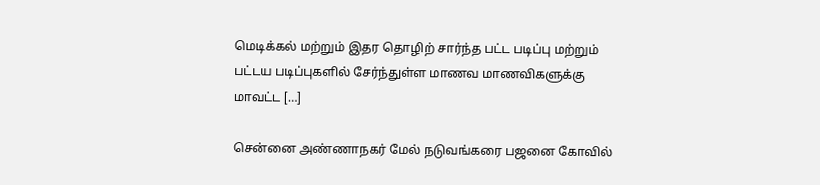மெடிக்கல் மற்றும் இதர தொழிற் சார்ந்த பட்ட படிப்பு மற்றும் பட்டய படிப்புகளில் சேர்ந்துள்ள மாணவ மாணவிகளுக்கு மாவட்ட […]

சென்னை அண்ணாநகர் மேல் நடுவங்கரை பஜனை கோவில்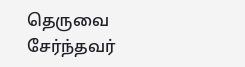தெருவை சேர்ந்தவர்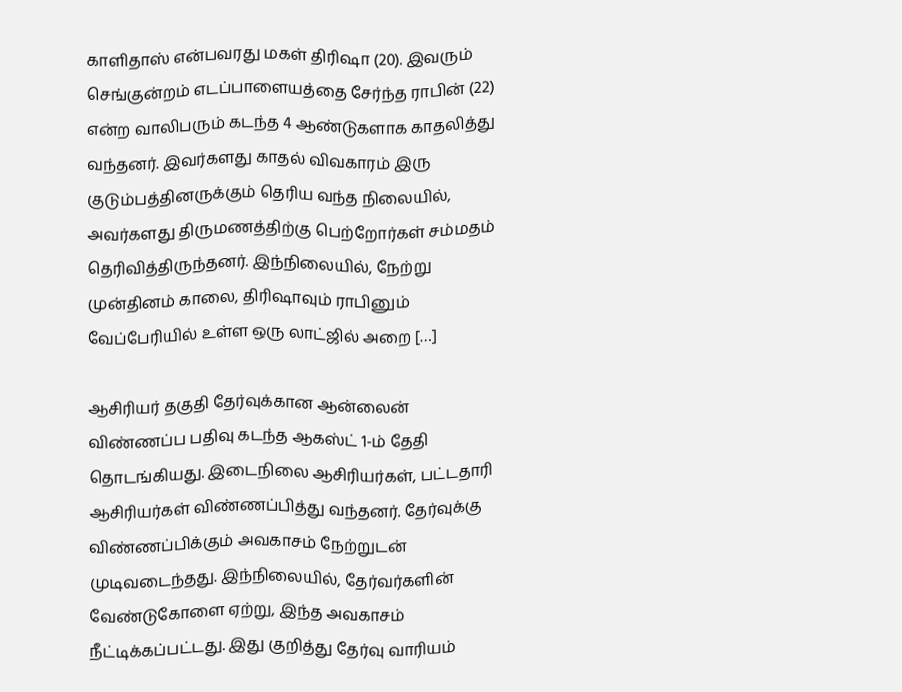காளிதாஸ் என்பவரது மகள் திரிஷா (20). இவரும் செங்குன்றம் எடப்பாளையத்தை சேர்ந்த ராபின் (22) என்ற வாலிபரும் கடந்த 4 ஆண்டுகளாக காதலித்து வந்தனர். இவர்களது காதல் விவகாரம் இரு குடும்பத்தினருக்கும் தெரிய வந்த நிலையில், அவர்களது திருமணத்திற்கு பெற்றோர்கள் சம்மதம் தெரிவித்திருந்தனர். இந்நிலையில், நேற்று முன்தினம் காலை, திரிஷாவும் ராபினும் வேப்பேரியில் உள்ள ஒரு லாட்ஜில் அறை […]

ஆசிரியர் தகுதி தேர்வுக்கான ஆன்லைன் விண்ணப்ப பதிவு கடந்த ஆகஸ்ட் 1-ம் தேதி தொடங்கியது. இடைநிலை ஆசிரியர்கள், பட்டதாரி ஆசிரியர்கள் விண்ணப்பித்து வந்தனர். தேர்வுக்கு விண்ணப்பிக்கும் அவகாசம் நேற்றுடன் முடிவடைந்தது. இந்நிலையில், தேர்வர்களின் வேண்டுகோளை ஏற்று, இந்த அவகாசம் நீட்டிக்கப்பட்டது. இது குறித்து தேர்வு வாரியம்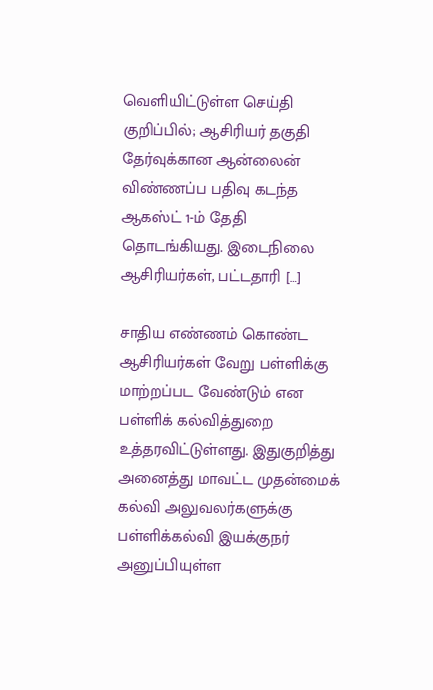வெளியிட்டுள்ள செய்தி குறிப்பில்; ஆசிரியர் தகுதி தேர்வுக்கான ஆன்லைன் விண்ணப்ப பதிவு கடந்த ஆகஸ்ட் 1-ம் தேதி தொடங்கியது. இடைநிலை ஆசிரியர்கள், பட்டதாரி […]

சாதிய எண்ணம் கொண்ட ஆசிரியர்கள் வேறு பள்ளிக்கு மாற்றப்பட வேண்டும் என பள்ளிக் கல்வித்துறை உத்தரவிட்டுள்ளது. இதுகுறித்து அனைத்து மாவட்ட முதன்மைக் கல்வி அலுவலர்களுக்கு பள்ளிக்கல்வி இயக்குநர் அனுப்பியுள்ள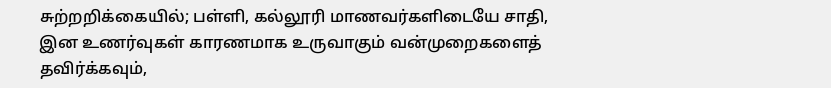சுற்றறிக்கையில்; பள்ளி, கல்லூரி மாணவர்களிடையே சாதி, இன உணர்வுகள் காரணமாக உருவாகும் வன்முறைகளைத் தவிர்க்கவும்,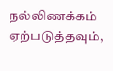நல்லிணக்கம் ஏற்படுத்தவும்,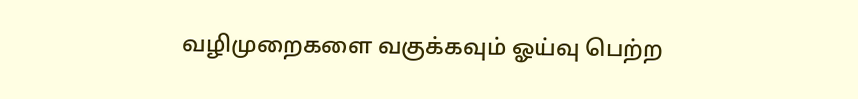வழிமுறைகளை வகுக்கவும் ஓய்வு பெற்ற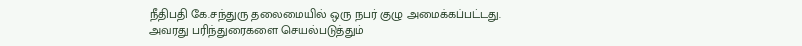நீதிபதி கே.சந்துரு தலைமையில் ஒரு நபர் குழு அமைக்கப்பட்டது. அவரது பரிந்துரைகளை செயல்படுத்தும்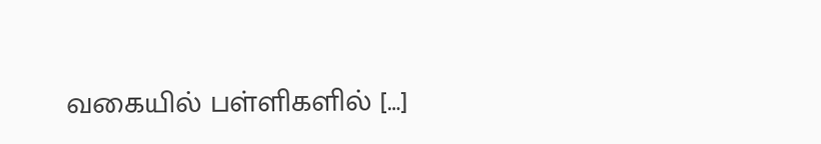வகையில் பள்ளிகளில் […]